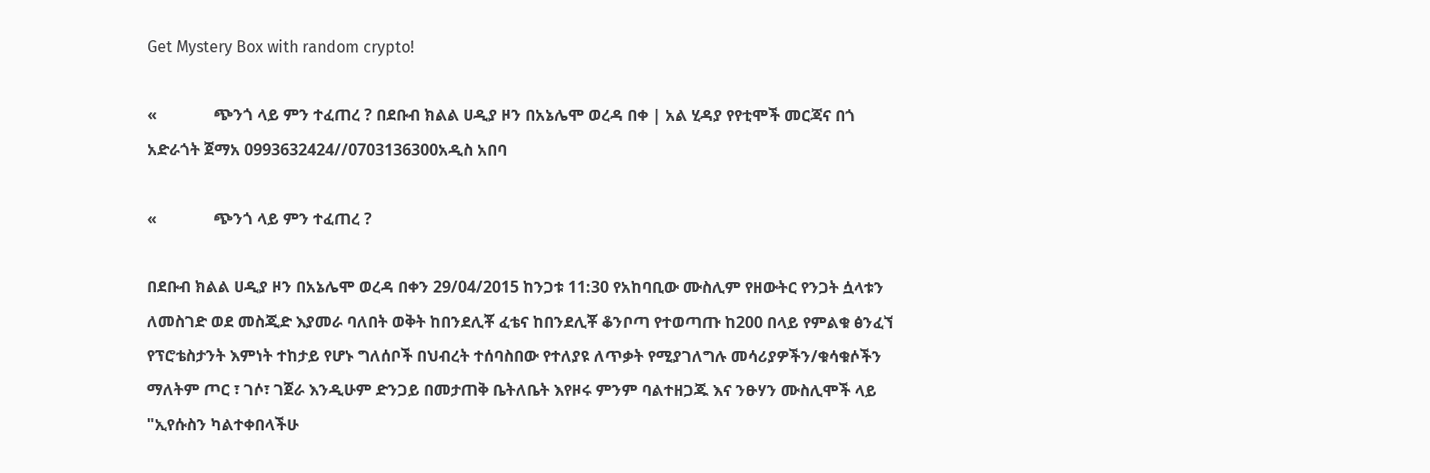Get Mystery Box with random crypto!

«              ጭንጎ ላይ ምን ተፈጠረ ? በደቡብ ክልል ሀዲያ ዞን በአኔሌሞ ወረዳ በቀ | አል ሂዳያ የየቲሞች መርጃና በጎ አድራጎት ጀማአ 0993632424//0703136300አዲስ አበባ

«              ጭንጎ ላይ ምን ተፈጠረ ?

በደቡብ ክልል ሀዲያ ዞን በአኔሌሞ ወረዳ በቀን 29/04/2015 ከንጋቱ 11:30 የአከባቢው ሙስሊም የዘውትር የንጋት ሷላቱን ለመስገድ ወደ መስጂድ እያመራ ባለበት ወቅት ከበንደሊቾ ፈቴና ከበንደሊቾ ቆንቦጣ የተወጣጡ ከ200 በላይ የምልቁ ፅንፈኘ የፕሮቴስታንት እምነት ተከታይ የሆኑ ግለሰቦች በህብረት ተሰባስበው የተለያዩ ለጥቃት የሚያገለግሉ መሳሪያዎችን/ቁሳቁሶችን ማለትም ጦር ፣ ገሶ፣ ገጀራ እንዲሁም ድንጋይ በመታጠቅ ቤትለቤት እየዞሩ ምንም ባልተዘጋጁ እና ንፁሃን ሙስሊሞች ላይ "ኢየሱስን ካልተቀበላችሁ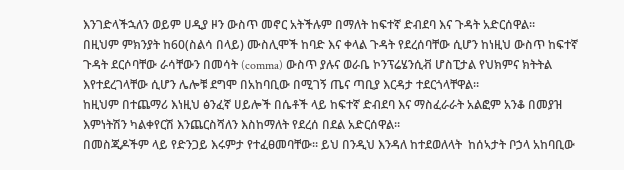እንገድላችኋለን ወይም ሀዲያ ዞን ውስጥ መኖር አትችሉም በማለት ከፍተኛ ድብደባ እና ጉዳት አድርሰዋል።
በዚህም ምክንያት ከ60(ስልሳ በላይ) ሙስሊሞች ከባድ እና ቀላል ጉዳት የደረሰባቸው ሲሆን ከነዚህ ውስጥ ከፍተኛ ጉዳት ደርሶባቸው ራሳቸውን በመሳት (comma) ውስጥ ያሉና ወራቤ ኮንፕሬሄንሲቭ ሆስፒታል የህክምና ክትትል እየተደረገላቸው ሲሆን ሌሎቹ ደግሞ በአከባቢው በሚገኝ ጤና ጣቢያ እርዳታ ተደርጎላቸዋል።
ከዚህም በተጨማሪ እነዚህ ፅንፈኛ ሀይሎች በሴቶች ላይ ከፍተኛ ድብደባ እና ማስፈራራት አልፎም አንቆ በመያዝ እምነትሽን ካልቀየርሽ እንጨርስሻለን እስከማለት የደረሰ በደል አድርሰዋል።
በመስጂዶችም ላይ የድንጋይ እሩምታ የተፈፀመባቸው። ይህ በንዲህ እንዳለ ከተደወለላት  ከሰኣታት ቦኃላ አከባቢው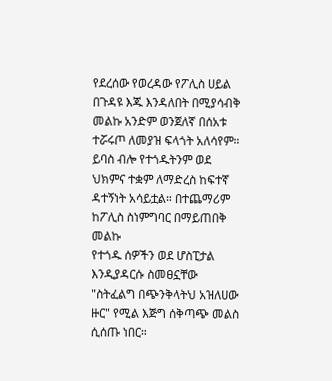የደረሰው የወረዳው የፖሊስ ሀይል በጉዳዩ እጁ እንዳለበት በሚያሳብቅ መልኩ አንድም ወንጀለኛ በሰአቱ ተሯሩጦ ለመያዝ ፍላጎት አለሳየም። ይባስ ብሎ የተጎዱትንም ወደ ህክምና ተቋም ለማድረስ ከፍተኛ ዳተኝነት አሳይቷል። በተጨማሪም ከፖሊስ ስነምግባር በማይጠበቅ መልኩ
የተጎዱ ሰዎችን ወደ ሆስፒታል እንዲያዳርሱ ስመፀኗቸው "ስትፈልግ በጭንቅላትህ አዝለሀው ዙር" የሚል እጅግ ሰቅጣጭ መልስ ሲሰጡ ነበር።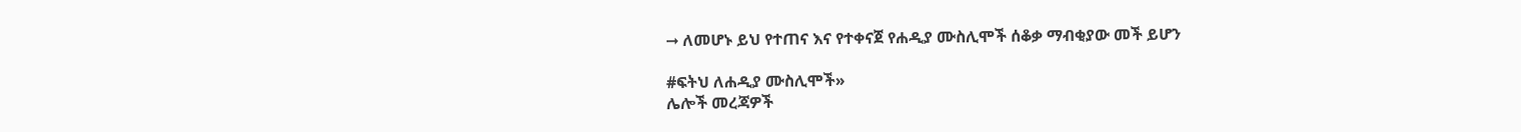➞ ለመሆኑ ይህ የተጠና እና የተቀናጀ የሐዲያ ሙስሊሞች ሰቆቃ ማብቂያው መች ይሆን

#ፍትህ ለሐዲያ ሙስሊሞች»
ሌሎች መረጃዎች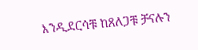እንዲደርሳቹ ከጸለጋቹ ቻናሉን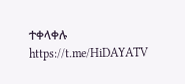ተቀላቀሉ
https://t.me/HiDAYATV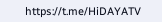https://t.me/HiDAYATV